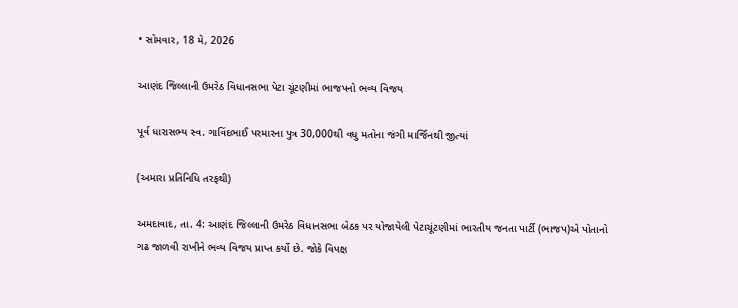• સોમવાર, 18 મે, 2026

આણંદ જિલ્લાની ઉમરેઠ વિધાનસભા પેટા ચૂંટણીમાં ભાજપનો ભવ્ય વિજય

પૂર્વ ધારાસભ્ય સ્વ. ગાવિંદભાઈ પરમારના પુત્ર 30,000થી વધુ મતોના જંગી માર્જિનથી જીત્યાં

(અમારા પ્રતિનિધિ તરફથી)

અમદાવાદ, તા. 4: આણંદ જિલ્લાની ઉમરેઠ વિધાનસભા બેઠક પર યોજાયેલી પેટાચૂંટણીમાં ભારતીય જનતા પાર્ટી (ભાજપ)એ પોતાનો ગઢ જાળવી રાખીને ભવ્ય વિજય પ્રાપ્ત કર્યો છે. જોકે વિપક્ષ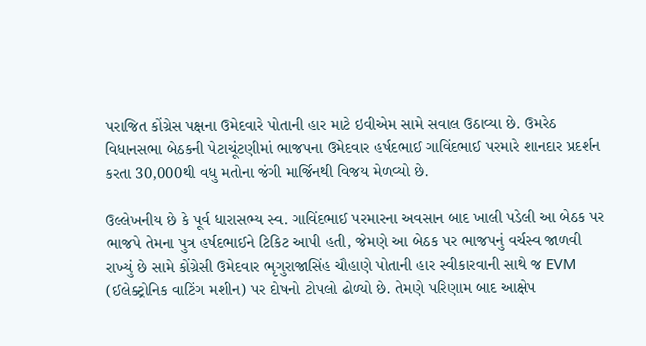પરાજિત કોંગ્રેસ પક્ષના ઉમેદવારે પોતાની હાર માટે ઇવીએમ સામે સવાલ ઉઠાવ્યા છે. ઉમરેઠ વિધાનસભા બેઠકની પેટાચૂંટણીમાં ભાજપના ઉમેદવાર હર્ષદભાઈ ગાવિંદભાઈ પરમારે શાનદાર પ્રદર્શન કરતા 30,000થી વધુ મતોના જંગી માર્જિનથી વિજય મેળવ્યો છે.

ઉલ્લેખનીય છે કે પૂર્વ ધારાસભ્ય સ્વ. ગાવિંદભાઈ પરમારના અવસાન બાદ ખાલી પડેલી આ બેઠક પર ભાજપે તેમના પુત્ર હર્ષદભાઈને ટિકિટ આપી હતી, જેમણે આ બેઠક પર ભાજપનું વર્ચસ્વ જાળવી રાખ્યું છે સામે કોંગ્રેસી ઉમેદવાર ભૃગુરાજાસિંહ ચૌહાણે પોતાની હાર સ્વીકારવાની સાથે જ EVM (ઈલેક્ટ્રોનિક વાટિંગ મશીન) પર દોષનો ટોપલો ઢોળ્યો છે. તેમણે પરિણામ બાદ આક્ષેપ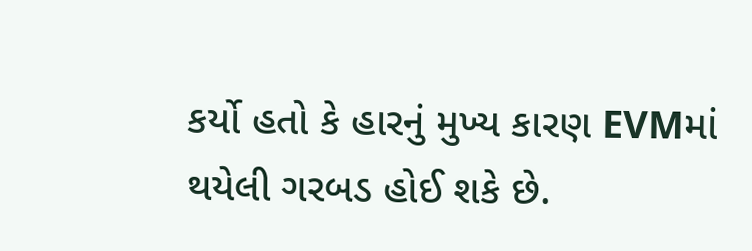કર્યો હતો કે હારનું મુખ્ય કારણ EVMમાં થયેલી ગરબડ હોઈ શકે છે.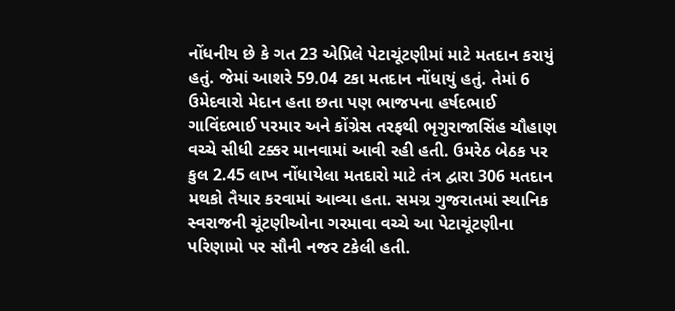નોંધનીય છે કે ગત 23 એપ્રિલે પેટાચૂંટણીમાં માટે મતદાન કરાયું હતું. જેમાં આશરે 59.04 ટકા મતદાન નોંધાયું હતું. તેમાં 6 ઉમેદવારો મેદાન હતા છતા પણ ભાજપના હર્ષદભાઈ ગાવિંદભાઈ પરમાર અને કોંગ્રેસ તરફથી ભૃગુરાજાસિંહ ચૌહાણ વચ્ચે સીધી ટક્કર માનવામાં આવી રહી હતી. ઉમરેઠ બેઠક પર કુલ 2.45 લાખ નોંધાયેલા મતદારો માટે તંત્ર દ્વારા 306 મતદાન મથકો તૈયાર કરવામાં આવ્યા હતા. સમગ્ર ગુજરાતમાં સ્થાનિક સ્વરાજની ચૂંટણીઓના ગરમાવા વચ્ચે આ પેટાચૂંટણીના પરિણામો પર સૌની નજર ટકેલી હતી.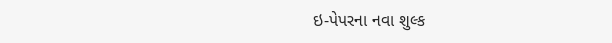ઇ-પેપરના નવા શુલ્ક